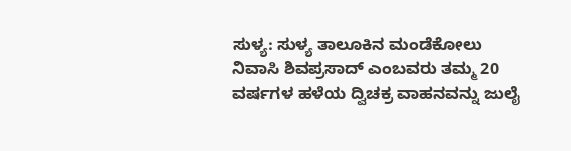ಸುಳ್ಯ: ಸುಳ್ಯ ತಾಲೂಕಿನ ಮಂಡೆಕೋಲು ನಿವಾಸಿ ಶಿವಪ್ರಸಾದ್ ಎಂಬವರು ತಮ್ಮ 20 ವರ್ಷಗಳ ಹಳೆಯ ದ್ವಿಚಕ್ರ ವಾಹನವನ್ನು ಜುಲೈ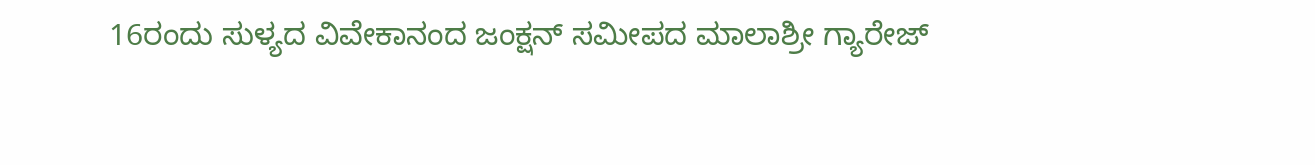16ರಂದು ಸುಳ್ಯದ ವಿವೇಕಾನಂದ ಜಂಕ್ಷನ್ ಸಮೀಪದ ಮಾಲಾಶ್ರೀ ಗ್ಯಾರೇಜ್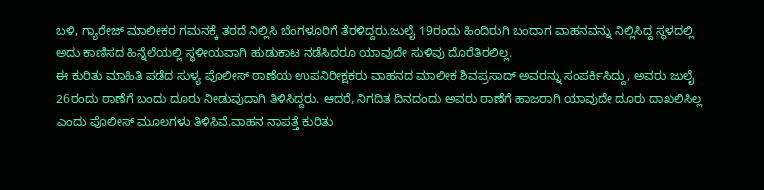ಬಳಿ, ಗ್ಯಾರೇಜ್ ಮಾಲೀಕರ ಗಮನಕ್ಕೆ ತರದೆ ನಿಲ್ಲಿಸಿ ಬೆಂಗಳೂರಿಗೆ ತೆರಳಿದ್ದರು.ಜುಲೈ 19ರಂದು ಹಿಂದಿರುಗಿ ಬಂದಾಗ ವಾಹನವನ್ನು ನಿಲ್ಲಿಸಿದ್ದ ಸ್ಥಳದಲ್ಲಿ ಅದು ಕಾಣಿಸದ ಹಿನ್ನೆಲೆಯಲ್ಲಿ ಸ್ಥಳೀಯವಾಗಿ ಹುಡುಕಾಟ ನಡೆಸಿದರೂ ಯಾವುದೇ ಸುಳಿವು ದೊರೆತಿರಲಿಲ್ಲ.
ಈ ಕುರಿತು ಮಾಹಿತಿ ಪಡೆದ ಸುಳ್ಯ ಪೊಲೀಸ್ ಠಾಣೆಯ ಉಪನಿರೀಕ್ಷಕರು ವಾಹನದ ಮಾಲೀಕ ಶಿವಪ್ರಸಾದ್ ಅವರನ್ನು ಸಂಪರ್ಕಿಸಿದ್ದು, ಅವರು ಜುಲೈ 26ರಂದು ಠಾಣೆಗೆ ಬಂದು ದೂರು ನೀಡುವುದಾಗಿ ತಿಳಿಸಿದ್ದರು. ಆದರೆ, ನಿಗದಿತ ದಿನದಂದು ಅವರು ಠಾಣೆಗೆ ಹಾಜರಾಗಿ ಯಾವುದೇ ದೂರು ದಾಖಲಿಸಿಲ್ಲ ಎಂದು ಪೊಲೀಸ್ ಮೂಲಗಳು ತಿಳಿಸಿವೆ.ವಾಹನ ನಾಪತ್ತೆ ಕುರಿತು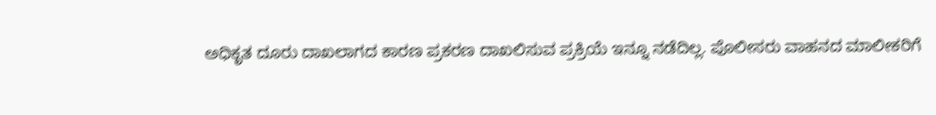ಅಧಿಕೃತ ದೂರು ದಾಖಲಾಗದ ಕಾರಣ ಪ್ರಕರಣ ದಾಖಲಿಸುವ ಪ್ರಕ್ರಿಯೆ ಇನ್ನೂ ನಡೆದಿಲ್ಲ. ಪೊಲೀಸರು ವಾಹನದ ಮಾಲೀಕರಿಗೆ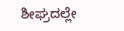ಶೀಘ್ರದಲ್ಲೇ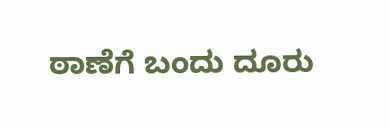ಠಾಣೆಗೆ ಬಂದು ದೂರು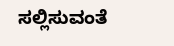ಸಲ್ಲಿಸುವಂತೆ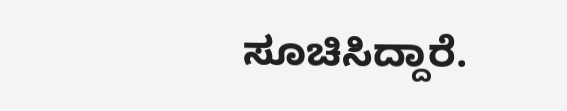ಸೂಚಿಸಿದ್ದಾರೆ.